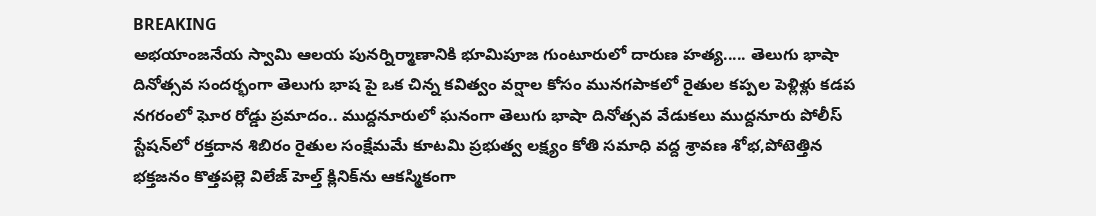BREAKING
అభయాంజనేయ స్వామి ఆలయ పునర్నిర్మాణానికి భూమిపూజ గుంటూరులో దారుణ హత్య..... తెలుగు భాషా దినోత్సవ సందర్భంగా తెలుగు భాష పై ఒక చిన్న కవిత్వం వర్షాల కోసం మునగపాకలో రైతుల కప్పల పెళ్లిళ్లు కడప నగరంలో ఘోర రోడ్డు ప్రమాదం.. ముద్దనూరులో ఘనంగా తెలుగు భాషా దినోత్సవ వేడుకలు ముద్దనూరు పోలీస్ స్టేషన్‌లో రక్తదాన శిబిరం రైతుల సంక్షేమమే కూటమి ప్రభుత్వ లక్ష్యం కోతి సమాధి వద్ద శ్రావణ శోభ,పోటెత్తిన భక్తజనం కొత్తపల్లె విలేజ్ హెల్త్ క్లినిక్‌ను ఆకస్మికంగా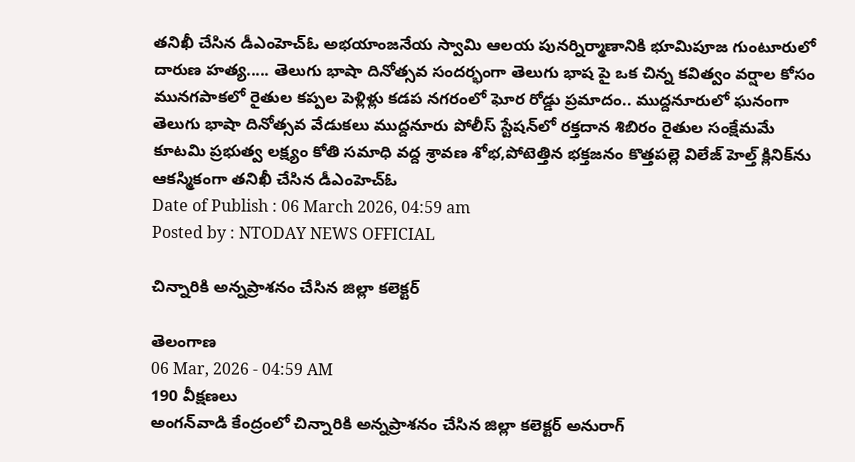తనిఖీ చేసిన డీఎంహెచ్‌ఓ అభయాంజనేయ స్వామి ఆలయ పునర్నిర్మాణానికి భూమిపూజ గుంటూరులో దారుణ హత్య..... తెలుగు భాషా దినోత్సవ సందర్భంగా తెలుగు భాష పై ఒక చిన్న కవిత్వం వర్షాల కోసం మునగపాకలో రైతుల కప్పల పెళ్లిళ్లు కడప నగరంలో ఘోర రోడ్డు ప్రమాదం.. ముద్దనూరులో ఘనంగా తెలుగు భాషా దినోత్సవ వేడుకలు ముద్దనూరు పోలీస్ స్టేషన్‌లో రక్తదాన శిబిరం రైతుల సంక్షేమమే కూటమి ప్రభుత్వ లక్ష్యం కోతి సమాధి వద్ద శ్రావణ శోభ,పోటెత్తిన భక్తజనం కొత్తపల్లె విలేజ్ హెల్త్ క్లినిక్‌ను ఆకస్మికంగా తనిఖీ చేసిన డీఎంహెచ్‌ఓ
Date of Publish : 06 March 2026, 04:59 am
Posted by : NTODAY NEWS OFFICIAL

చిన్నారికి అన్నప్రాశనం చేసిన జిల్లా కలెక్టర్

తెలంగాణ
06 Mar, 2026 - 04:59 AM
190 వీక్షణలు
అంగన్‌వాడి కేంద్రంలో చిన్నారికి అన్నప్రాశనం చేసిన జిల్లా కలెక్టర్ అనురాగ్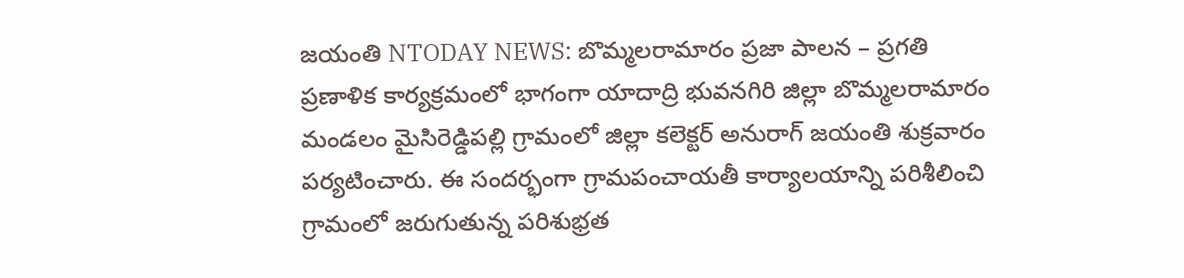జయంతి NTODAY NEWS: బొమ్మలరామారం ప్రజా పాలన – ప్రగతి ప్రణాళిక కార్యక్రమంలో భాగంగా యాదాద్రి భువనగిరి జిల్లా బొమ్మలరామారం మండలం మైసిరెడ్డిపల్లి గ్రామంలో జిల్లా కలెక్టర్ అనురాగ్ జయంతి శుక్రవారం పర్యటించారు. ఈ సందర్భంగా గ్రామపంచాయతీ కార్యాలయాన్ని పరిశీలించి గ్రామంలో జరుగుతున్న పరిశుభ్రత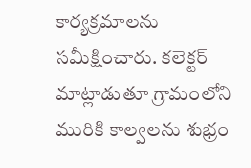కార్యక్రమాలను సమీక్షించారు. కలెక్టర్ మాట్లాడుతూ గ్రామంలోని మురికి కాల్వలను శుభ్రం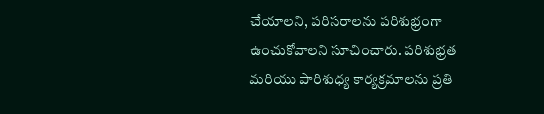చేయాలని, పరిసరాలను పరిశుభ్రంగా ఉంచుకోవాలని సూచించారు. పరిశుభ్రత మరియు పారిశుధ్య కార్యక్రమాలను ప్రతి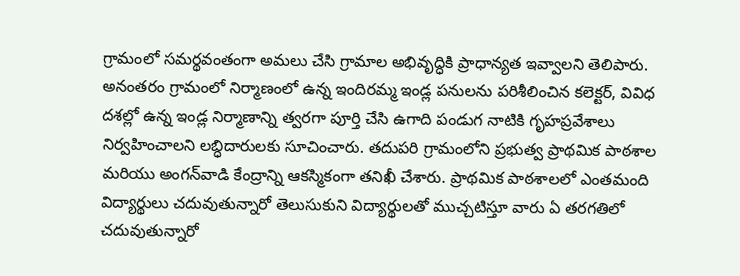గ్రామంలో సమర్థవంతంగా అమలు చేసి గ్రామాల అభివృద్ధికి ప్రాధాన్యత ఇవ్వాలని తెలిపారు. అనంతరం గ్రామంలో నిర్మాణంలో ఉన్న ఇందిరమ్మ ఇండ్ల పనులను పరిశీలించిన కలెక్టర్, వివిధ దశల్లో ఉన్న ఇండ్ల నిర్మాణాన్ని త్వరగా పూర్తి చేసి ఉగాది పండుగ నాటికి గృహప్రవేశాలు నిర్వహించాలని లబ్ధిదారులకు సూచించారు. తదుపరి గ్రామంలోని ప్రభుత్వ ప్రాథమిక పాఠశాల మరియు అంగన్‌వాడి కేంద్రాన్ని ఆకస్మికంగా తనిఖీ చేశారు. ప్రాథమిక పాఠశాలలో ఎంతమంది విద్యార్థులు చదువుతున్నారో తెలుసుకుని విద్యార్థులతో ముచ్చటిస్తూ వారు ఏ తరగతిలో చదువుతున్నారో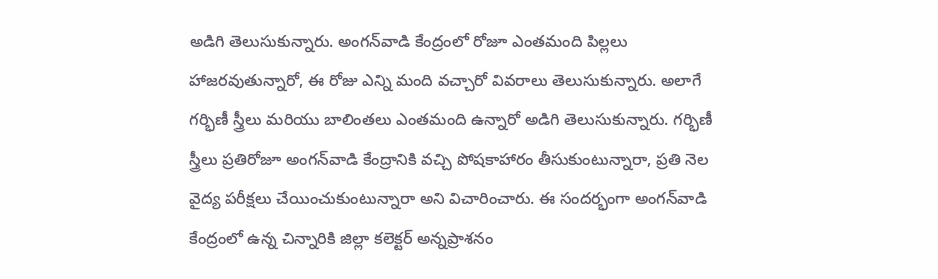అడిగి తెలుసుకున్నారు. అంగన్‌వాడి కేంద్రంలో రోజూ ఎంతమంది పిల్లలు హాజరవుతున్నారో, ఈ రోజు ఎన్ని మంది వచ్చారో వివరాలు తెలుసుకున్నారు. అలాగే గర్భిణీ స్త్రీలు మరియు బాలింతలు ఎంతమంది ఉన్నారో అడిగి తెలుసుకున్నారు. గర్భిణీ స్త్రీలు ప్రతిరోజూ అంగన్‌వాడి కేంద్రానికి వచ్చి పోషకాహారం తీసుకుంటున్నారా, ప్రతి నెల వైద్య పరీక్షలు చేయించుకుంటున్నారా అని విచారించారు. ఈ సందర్భంగా అంగన్‌వాడి కేంద్రంలో ఉన్న చిన్నారికి జిల్లా కలెక్టర్ అన్నప్రాశనం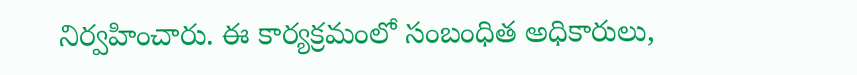నిర్వహించారు. ఈ కార్యక్రమంలో సంబంధిత అధికారులు,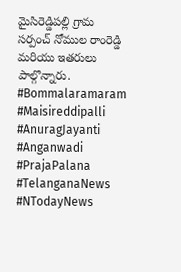మైసిరెడ్డిపల్లి గ్రామ సర్పంచ్ నోముల రాంరెడ్డి మరియు ఇతరులు పాల్గొన్నారు. #Bommalaramaram #Maisireddipalli #AnuragJayanti #Anganwadi #PrajaPalana #TelanganaNews #NTodayNews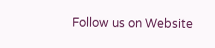Follow us on Website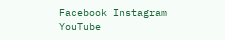Facebook Instagram YouTube